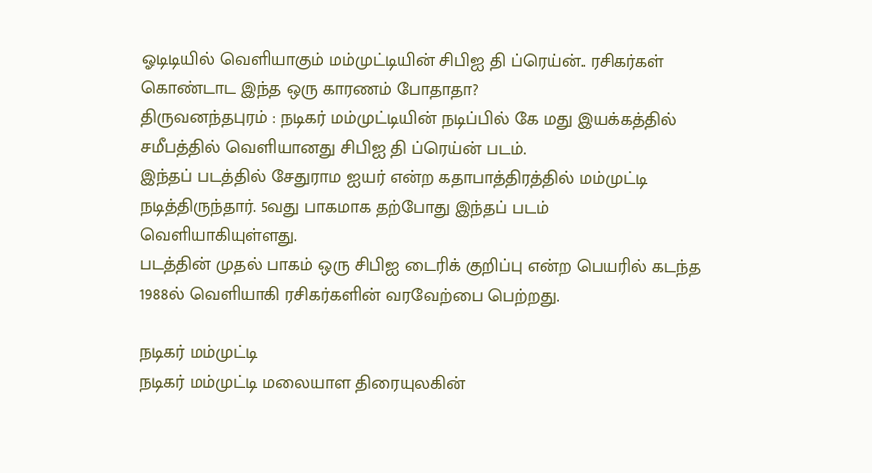ஓடிடியில் வெளியாகும் மம்முட்டியின் சிபிஐ தி ப்ரெய்ன்.. ரசிகர்கள் கொண்டாட இந்த ஒரு காரணம் போதாதா?
திருவனந்தபுரம் : நடிகர் மம்முட்டியின் நடிப்பில் கே மது இயக்கத்தில் சமீபத்தில் வெளியானது சிபிஐ தி ப்ரெய்ன் படம்.
இந்தப் படத்தில் சேதுராம ஐயர் என்ற கதாபாத்திரத்தில் மம்முட்டி நடித்திருந்தார். 5வது பாகமாக தற்போது இந்தப் படம் வெளியாகியுள்ளது.
படத்தின் முதல் பாகம் ஒரு சிபிஐ டைரிக் குறிப்பு என்ற பெயரில் கடந்த 1988ல் வெளியாகி ரசிகர்களின் வரவேற்பை பெற்றது.

நடிகர் மம்முட்டி
நடிகர் மம்முட்டி மலையாள திரையுலகின்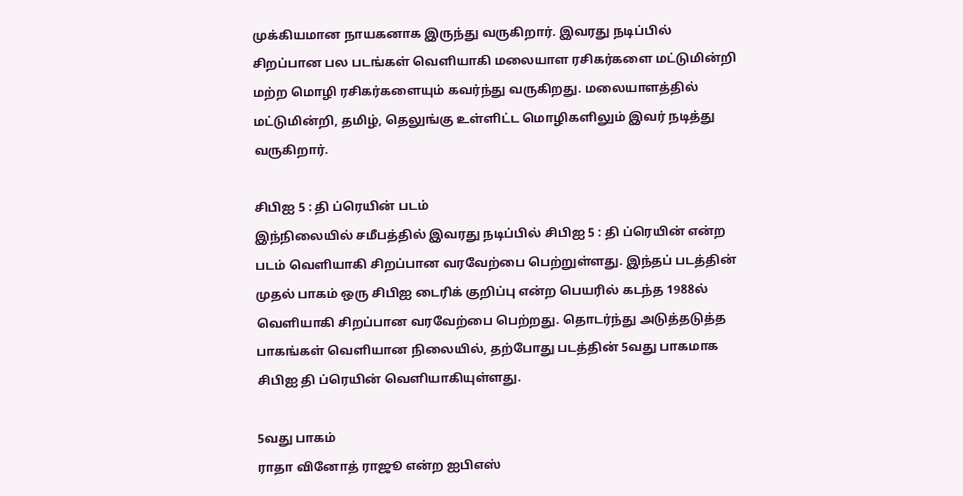முக்கியமான நாயகனாக இருந்து வருகிறார். இவரது நடிப்பில் சிறப்பான பல படங்கள் வெளியாகி மலையாள ரசிகர்களை மட்டுமின்றி மற்ற மொழி ரசிகர்களையும் கவர்ந்து வருகிறது. மலையாளத்தில் மட்டுமின்றி, தமிழ், தெலுங்கு உள்ளிட்ட மொழிகளிலும் இவர் நடித்து வருகிறார்.

சிபிஐ 5 : தி ப்ரெயின் படம்
இந்நிலையில் சமீபத்தில் இவரது நடிப்பில் சிபிஐ 5 : தி ப்ரெயின் என்ற படம் வெளியாகி சிறப்பான வரவேற்பை பெற்றுள்ளது. இந்தப் படத்தின் முதல் பாகம் ஒரு சிபிஐ டைரிக் குறிப்பு என்ற பெயரில் கடந்த 1988ல் வெளியாகி சிறப்பான வரவேற்பை பெற்றது. தொடர்ந்து அடுத்தடுத்த பாகங்கள் வெளியான நிலையில், தற்போது படத்தின் 5வது பாகமாக சிபிஐ தி ப்ரெயின் வெளியாகியுள்ளது.

5வது பாகம்
ராதா வினோத் ராஜூ என்ற ஐபிஎஸ்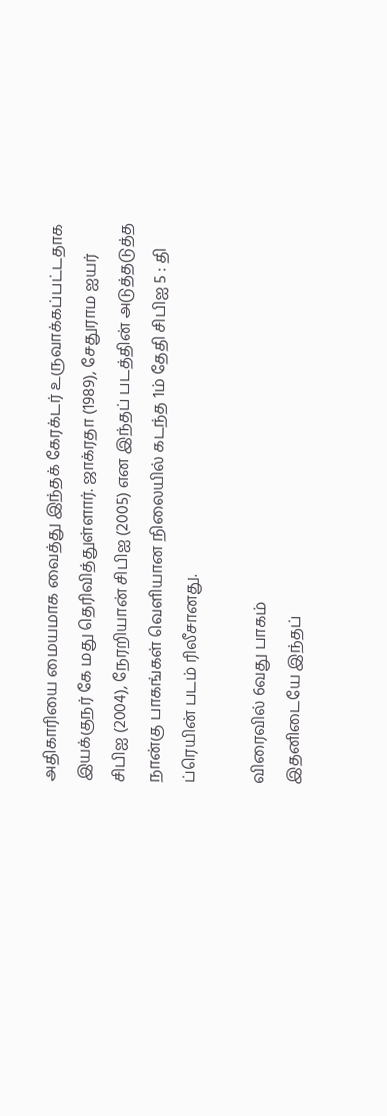அதிகாரியை மையமாக வைத்து இந்தக் கேரக்டர் உருவாக்கப்பட்டதாக இயக்குநர் கே மது தெரிவித்துள்ளார். ஜாக்ரதா (1989), சேதுராம ஐயர் சிபிஐ (2004), நேரறியான் சிபிஐ (2005) என இந்தப் படத்தின் அடுத்தடுத்த நான்கு பாகங்கள் வெளியான நிலையில் கடந்த 1ம் தேதி சிபிஐ 5 : தி ப்ரெயின் படம் ரிலீசானது.

விரைவில் 6வது பாகம்
இதனிடையே இந்தப்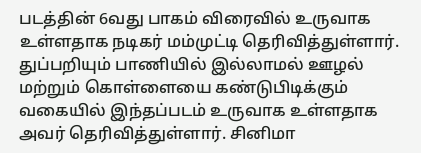படத்தின் 6வது பாகம் விரைவில் உருவாக உள்ளதாக நடிகர் மம்முட்டி தெரிவித்துள்ளார். துப்பறியும் பாணியில் இல்லாமல் ஊழல் மற்றும் கொள்ளையை கண்டுபிடிக்கும் வகையில் இந்தப்படம் உருவாக உள்ளதாக அவர் தெரிவித்துள்ளார். சினிமா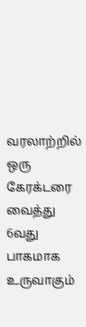வரலாற்றில் ஒரு கேரக்டரை வைத்து 6வது பாகமாக உருவாகும்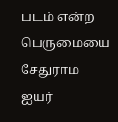படம் என்ற பெருமையை சேதுராம ஐயர்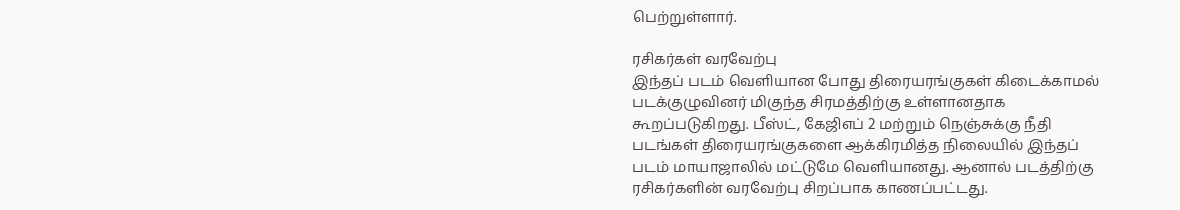பெற்றுள்ளார்.

ரசிகர்கள் வரவேற்பு
இந்தப் படம் வெளியான போது திரையரங்குகள் கிடைக்காமல் படக்குழுவினர் மிகுந்த சிரமத்திற்கு உள்ளானதாக கூறப்படுகிறது. பீஸ்ட், கேஜிஎப் 2 மற்றும் நெஞ்சுக்கு நீதி படங்கள் திரையரங்குகளை ஆக்கிரமித்த நிலையில் இந்தப் படம் மாயாஜாலில் மட்டுமே வெளியானது. ஆனால் படத்திற்கு ரசிகர்களின் வரவேற்பு சிறப்பாக காணப்பட்டது.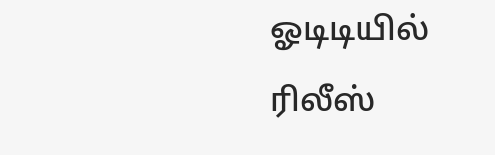ஓடிடியில் ரிலீஸ்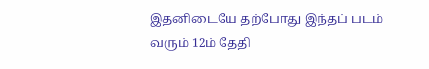இதனிடையே தற்போது இந்தப் படம் வரும் 12ம் தேதி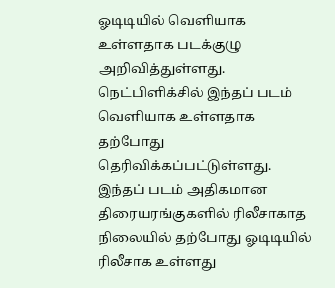ஓடிடியில் வெளியாக உள்ளதாக படக்குழு அறிவித்துள்ளது. நெட்பிளிக்சில் இந்தப் படம் வெளியாக உள்ளதாக தற்போது தெரிவிக்கப்பட்டுள்ளது. இந்தப் படம் அதிகமான திரையரங்குகளில் ரிலீசாகாத நிலையில் தற்போது ஓடிடியில் ரிலீசாக உள்ளது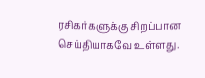ரசிகர்களுக்கு சிறப்பான செய்தியாகவே உள்ளது.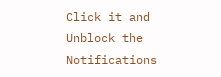Click it and Unblock the Notifications